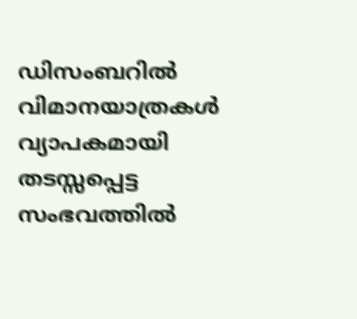ഡിസംബറിൽ വിമാനയാത്രകൾ വ്യാപകമായി തടസ്സപ്പെട്ട സംഭവത്തിൽ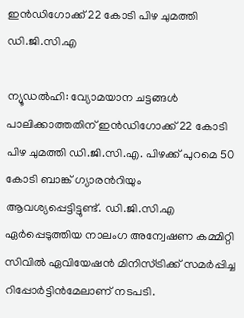ഇൻഡിഗോക്ക് 22 കോടി പിഴ ചുമത്തി ഡി.ജി.സി.എ

ന്യൂഡൽഹി: വ്യോമയാന ചട്ടങ്ങൾ പാലിക്കാത്തതിന് ഇൻഡിഗോക്ക് 22 കോടി പിഴ ചുമത്തി ഡി.ജി.സി.എ. പിഴക്ക് പുറമെ 50 കോടി ബാങ്ക് ഗ്യാരന്‍റിയും ആവശ്യപ്പെട്ടിട്ടുണ്ട്. ഡി.ജി.സി.എ ഏർപ്പെടുത്തിയ നാലംഗ അന്വേഷണ കമ്മിറ്റി സിവിൽ ഏവിയേഷൻ മിനിസ്ട്രിക്ക് സമർപ്പിച്ച റിപ്പോർട്ടിൻമേലാണ് നടപടി.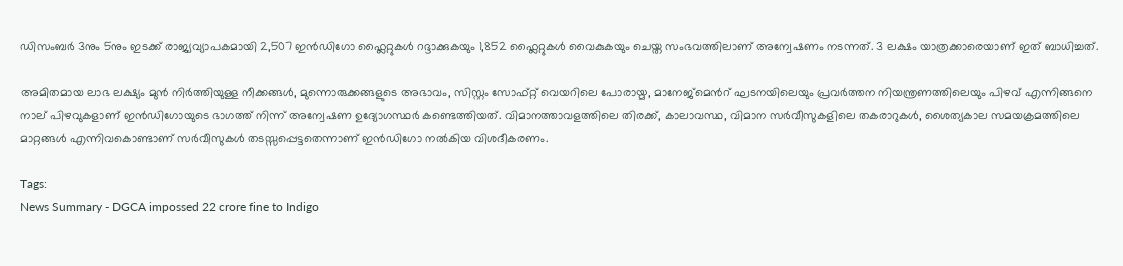ഡിസംബർ 3നും 5നും ഇടക്ക് രാജ്യവ്യാപകമായി 2,507 ഇൻഡിഗോ ഫ്ലൈറ്റുകൾ റദ്ദാക്കുകയും 1,852 ഫ്ലൈറ്റുകൾ വൈകുകയും ചെയ്ത സംഭവത്തിലാണ് അന്വേഷണം നടന്നത്. 3 ലക്ഷം യാത്രക്കാരെയാണ് ഇത് ബാധിച്ചത്.

അമിതമായ ലാഭ ലക്ഷ്യം മുൻ നിർത്തിയുള്ള നീക്കങ്ങൾ, മുന്നൊരുക്കങ്ങളുടെ അഭാവം, സിസ്റ്റം സോഫ്റ്റ് വെയറിലെ പോരായ്മ, മാനേജ്മെന്‍റ് ഘടനയിലെയും പ്രവർത്തന നിയന്ത്രണത്തിലെയും പിഴവ് എന്നിങ്ങനെ നാല് പിഴവുകളാണ് ഇൻഡിഗോയുടെ ഭാഗത്ത് നിന്ന് അന്വേഷണ ഉദ്യോഗസ്ഥർ കണ്ടെത്തിയത്. വിമാനത്താവളത്തിലെ തിരക്ക്, കാലാവസ്ഥ, വിമാന സർവീസുകളിലെ തകരാറുകൾ, ശൈത്യകാല സമയക്രമത്തിലെ മാറ്റങ്ങൾ എന്നിവകൊണ്ടാണ് സർവീസുകൾ തടസ്സപ്പെട്ടതെന്നാണ് ഇൻഡിഗോ നൽകിയ വിശദീകരണം.

Tags:
News Summary - DGCA impossed 22 crore fine to Indigo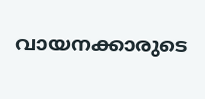വായനക്കാരുടെ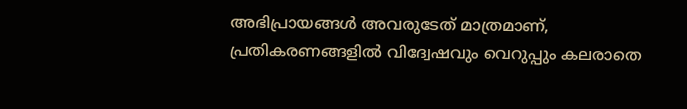അഭിപ്രായങ്ങള്‍ അവരുടേത് മാത്രമാണ്, പ്രതികരണങ്ങളിൽ വിദ്വേഷവും വെറുപ്പും കലരാതെ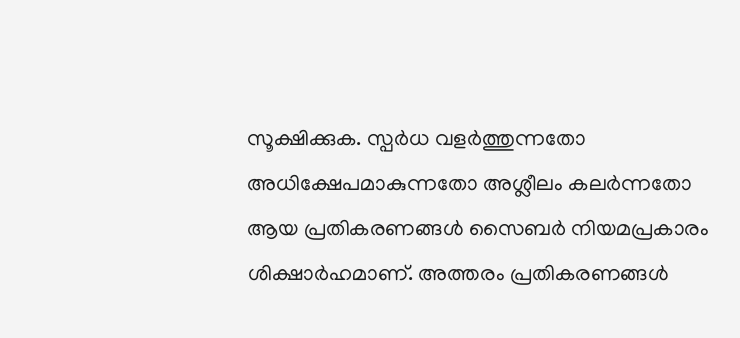സൂക്ഷിക്കുക. സ്പർധ വളർത്തുന്നതോ അധിക്ഷേപമാകുന്നതോ അശ്ലീലം കലർന്നതോ ആയ പ്രതികരണങ്ങൾ സൈബർ നിയമപ്രകാരം ശിക്ഷാർഹമാണ്. അത്തരം പ്രതികരണങ്ങൾ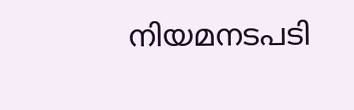നിയമനടപടി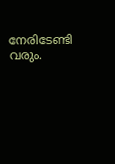നേരിടേണ്ടി വരും.